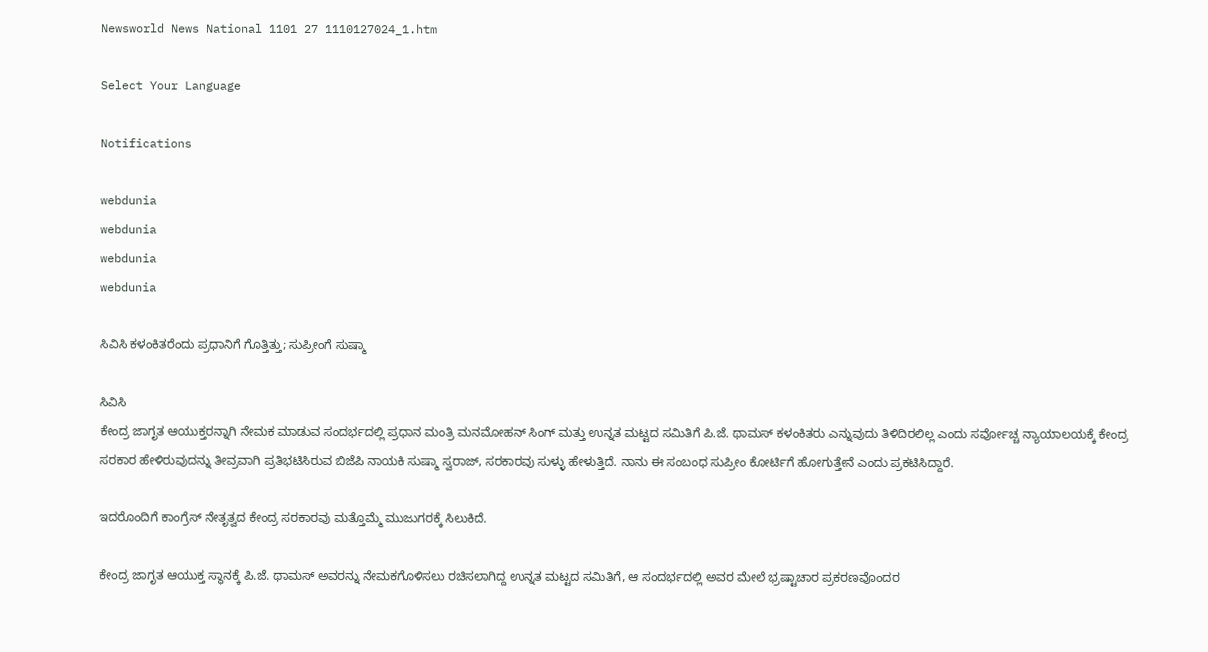Newsworld News National 1101 27 1110127024_1.htm

Select Your Language

Notifications

webdunia
webdunia
webdunia
webdunia

ಸಿವಿಸಿ ಕಳಂಕಿತರೆಂದು ಪ್ರಧಾನಿಗೆ ಗೊತ್ತಿತ್ತು; ಸುಪ್ರೀಂಗೆ ಸುಷ್ಮಾ

ಸಿವಿಸಿ
ಕೇಂದ್ರ ಜಾಗೃತ ಆಯುಕ್ತರನ್ನಾಗಿ ನೇಮಕ ಮಾಡುವ ಸಂದರ್ಭದಲ್ಲಿ ಪ್ರಧಾನ ಮಂತ್ರಿ ಮನಮೋಹನ್ ಸಿಂಗ್ ಮತ್ತು ಉನ್ನತ ಮಟ್ಟದ ಸಮಿತಿಗೆ ಪಿ.ಜೆ. ಥಾಮಸ್ ಕಳಂಕಿತರು ಎನ್ನುವುದು ತಿಳಿದಿರಲಿಲ್ಲ ಎಂದು ಸರ್ವೋಚ್ಚ ನ್ಯಾಯಾಲಯಕ್ಕೆ ಕೇಂದ್ರ ಸರಕಾರ ಹೇಳಿರುವುದನ್ನು ತೀವ್ರವಾಗಿ ಪ್ರತಿಭಟಿಸಿರುವ ಬಿಜೆಪಿ ನಾಯಕಿ ಸುಷ್ಮಾ ಸ್ವರಾಜ್, ಸರಕಾರವು ಸುಳ್ಳು ಹೇಳುತ್ತಿದೆ. ನಾನು ಈ ಸಂಬಂಧ ಸುಪ್ರೀಂ ಕೋರ್ಟಿಗೆ ಹೋಗುತ್ತೇನೆ ಎಂದು ಪ್ರಕಟಿಸಿದ್ದಾರೆ.

ಇದರೊಂದಿಗೆ ಕಾಂಗ್ರೆಸ್ ನೇತೃತ್ವದ ಕೇಂದ್ರ ಸರಕಾರವು ಮತ್ತೊಮ್ಮೆ ಮುಜುಗರಕ್ಕೆ ಸಿಲುಕಿದೆ.

ಕೇಂದ್ರ ಜಾಗೃತ ಆಯುಕ್ತ ಸ್ಥಾನಕ್ಕೆ ಪಿ.ಜೆ. ಥಾಮಸ್ ಅವರನ್ನು ನೇಮಕಗೊಳಿಸಲು ರಚಿಸಲಾಗಿದ್ದ ಉನ್ನತ ಮಟ್ಟದ ಸಮಿತಿಗೆ, ಆ ಸಂದರ್ಭದಲ್ಲಿ ಅವರ ಮೇಲೆ ಭ್ರಷ್ಟಾಚಾರ ಪ್ರಕರಣವೊಂದರ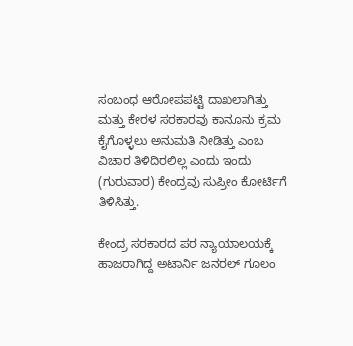ಸಂಬಂಧ ಆರೋಪಪಟ್ಟಿ ದಾಖಲಾಗಿತ್ತು ಮತ್ತು ಕೇರಳ ಸರಕಾರವು ಕಾನೂನು ಕ್ರಮ ಕೈಗೊಳ್ಳಲು ಅನುಮತಿ ನೀಡಿತ್ತು ಎಂಬ ವಿಚಾರ ತಿಳಿದಿರಲಿಲ್ಲ ಎಂದು ಇಂದು (ಗುರುವಾರ) ಕೇಂದ್ರವು ಸುಪ್ರೀಂ ಕೋರ್ಟಿಗೆ ತಿಳಿಸಿತ್ತು.

ಕೇಂದ್ರ ಸರಕಾರದ ಪರ ನ್ಯಾಯಾಲಯಕ್ಕೆ ಹಾಜರಾಗಿದ್ದ ಅಟಾರ್ನಿ ಜನರಲ್ ಗೂಲಂ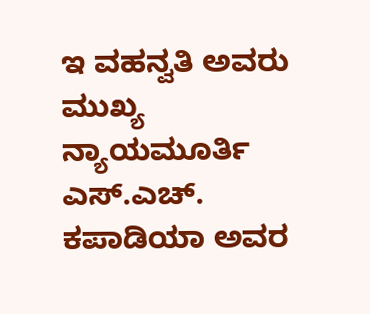ಇ ವಹನ್ವತಿ ಅವರು ಮುಖ್ಯ ನ್ಯಾಯಮೂರ್ತಿ ಎಸ್.ಎಚ್. ಕಪಾಡಿಯಾ ಅವರ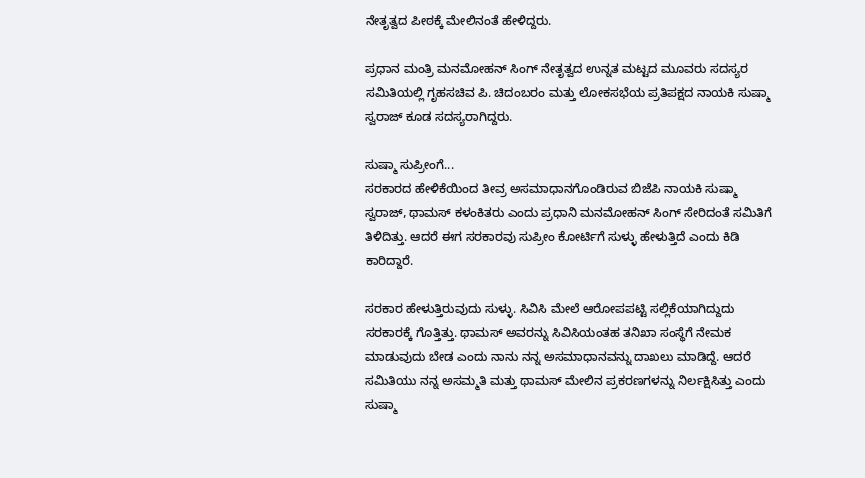ನೇತೃತ್ವದ ಪೀಠಕ್ಕೆ ಮೇಲಿನಂತೆ ಹೇಳಿದ್ದರು.

ಪ್ರಧಾನ ಮಂತ್ರಿ ಮನಮೋಹನ್ ಸಿಂಗ್ ನೇತೃತ್ವದ ಉನ್ನತ ಮಟ್ಟದ ಮೂವರು ಸದಸ್ಯರ ಸಮಿತಿಯಲ್ಲಿ ಗೃಹಸಚಿವ ಪಿ. ಚಿದಂಬರಂ ಮತ್ತು ಲೋಕಸಭೆಯ ಪ್ರತಿಪಕ್ಷದ ನಾಯಕಿ ಸುಷ್ಮಾ ಸ್ವರಾಜ್ ಕೂಡ ಸದಸ್ಯರಾಗಿದ್ದರು.

ಸುಷ್ಮಾ ಸುಪ್ರೀಂಗೆ...
ಸರಕಾರದ ಹೇಳಿಕೆಯಿಂದ ತೀವ್ರ ಅಸಮಾಧಾನಗೊಂಡಿರುವ ಬಿಜೆಪಿ ನಾಯಕಿ ಸುಷ್ಮಾ ಸ್ವರಾಜ್, ಥಾಮಸ್ ಕಳಂಕಿತರು ಎಂದು ಪ್ರಧಾನಿ ಮನಮೋಹನ್ ಸಿಂಗ್ ಸೇರಿದಂತೆ ಸಮಿತಿಗೆ ತಿಳಿದಿತ್ತು. ಆದರೆ ಈಗ ಸರಕಾರವು ಸುಪ್ರೀಂ ಕೋರ್ಟಿಗೆ ಸುಳ್ಳು ಹೇಳುತ್ತಿದೆ ಎಂದು ಕಿಡಿ ಕಾರಿದ್ದಾರೆ.

ಸರಕಾರ ಹೇಳುತ್ತಿರುವುದು ಸುಳ್ಳು. ಸಿವಿಸಿ ಮೇಲೆ ಆರೋಪಪಟ್ಟಿ ಸಲ್ಲಿಕೆಯಾಗಿದ್ದುದು ಸರಕಾರಕ್ಕೆ ಗೊತ್ತಿತ್ತು. ಥಾಮಸ್ ಅವರನ್ನು ಸಿವಿಸಿಯಂತಹ ತನಿಖಾ ಸಂಸ್ಥೆಗೆ ನೇಮಕ ಮಾಡುವುದು ಬೇಡ ಎಂದು ನಾನು ನನ್ನ ಅಸಮಾಧಾನವನ್ನು ದಾಖಲು ಮಾಡಿದ್ದೆ. ಆದರೆ ಸಮಿತಿಯು ನನ್ನ ಅಸಮ್ಮತಿ ಮತ್ತು ಥಾಮಸ್ ಮೇಲಿನ ಪ್ರಕರಣಗಳನ್ನು ನಿರ್ಲಕ್ಷಿಸಿತ್ತು ಎಂದು ಸುಷ್ಮಾ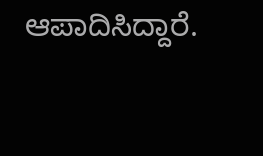ಆಪಾದಿಸಿದ್ದಾರೆ.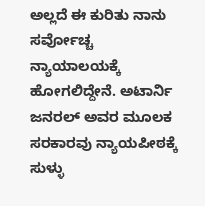ಅಲ್ಲದೆ ಈ ಕುರಿತು ನಾನು ಸರ್ವೋಚ್ಚ ನ್ಯಾಯಾಲಯಕ್ಕೆ ಹೋಗಲಿದ್ದೇನೆ. ಅಟಾರ್ನಿ ಜನರಲ್ ಅವರ ಮೂಲಕ ಸರಕಾರವು ನ್ಯಾಯಪೀಠಕ್ಕೆ ಸುಳ್ಳು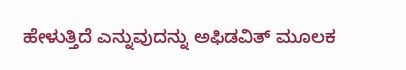ಹೇಳುತ್ತಿದೆ ಎನ್ನುವುದನ್ನು ಅಫಿಡವಿತ್ ಮೂಲಕ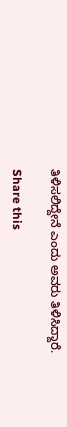ತಿಳಿಸಲಿದ್ದೇನೆ ಎಂದು ಅವರು ತಿಳಿಸಿದ್ದಾರೆ.

Share this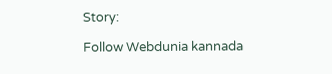Story:

Follow Webdunia kannada